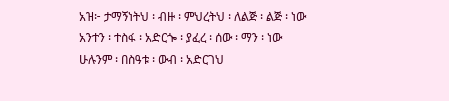አዝ፦ ታማኝነትህ ፡ ብዙ ፡ ምህረትህ ፡ ለልጅ ፡ ልጅ ፡ ነው
አንተን ፡ ተስፋ ፡ አድርጐ ፡ ያፈረ ፡ ሰው ፡ ማን ፡ ነው
ሁሉንም ፡ በስዓቱ ፡ ውብ ፡ አድርገህ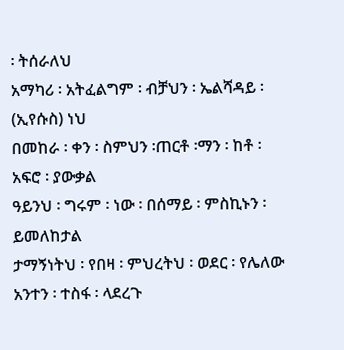፡ ትሰራለህ
አማካሪ ፡ አትፈልግም ፡ ብቻህን ፡ ኤልሻዳይ ፡ (ኢየሱስ) ነህ
በመከራ ፡ ቀን ፡ ስምህን ፡ጠርቶ ፡ማን ፡ ከቶ ፡ አፍሮ ፡ ያውቃል
ዓይንህ ፡ ግሩም ፡ ነው ፡ በሰማይ ፡ ምስኪኑን ፡ ይመለከታል
ታማኝነትህ ፡ የበዛ ፡ ምህረትህ ፡ ወደር ፡ የሌለው
አንተን ፡ ተስፋ ፡ ላደረጉ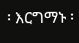፡ እርግማኑ ፡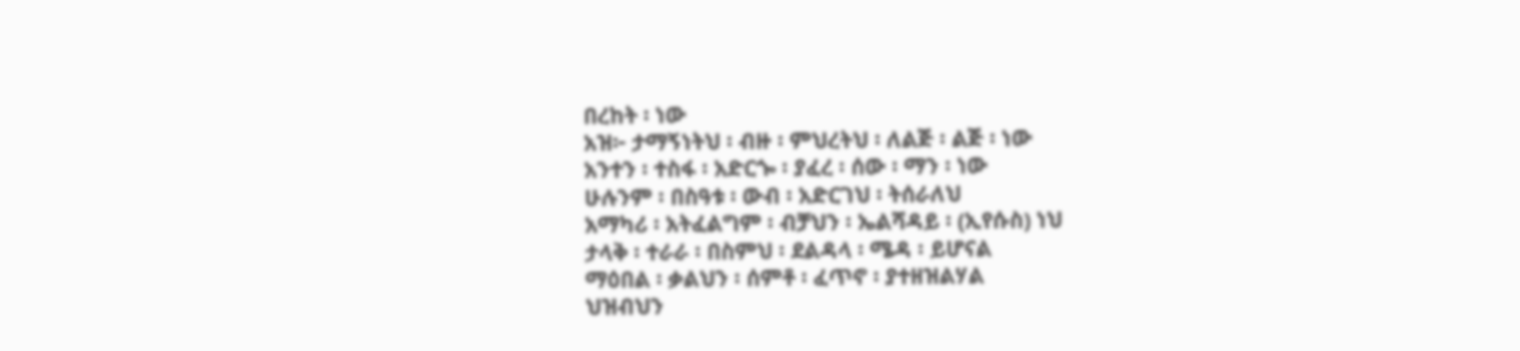በረከት ፡ ነው
አዝ፦ ታማኝነትህ ፡ ብዙ ፡ ምህረትህ ፡ ለልጅ ፡ ልጅ ፡ ነው
አንተን ፡ ተስፋ ፡ አድርጐ ፡ ያፈረ ፡ ሰው ፡ ማን ፡ ነው
ሁሉንም ፡ በስዓቱ ፡ ውብ ፡ አድርገህ ፡ ትሰራለህ
አማካሪ ፡ አትፈልግም ፡ ብቻህን ፡ ኤልሻዳይ ፡ (ኢየሱስ) ነህ
ታላቅ ፡ ተራራ ፡ በስምህ ፡ ደልዳላ ፡ ሜዳ ፡ ይሆናል
ማዕበል ፡ ቃልህን ፡ ሰምቶ ፡ ፈጥኖ ፡ ያተዘዝልሃል
ህዝብህን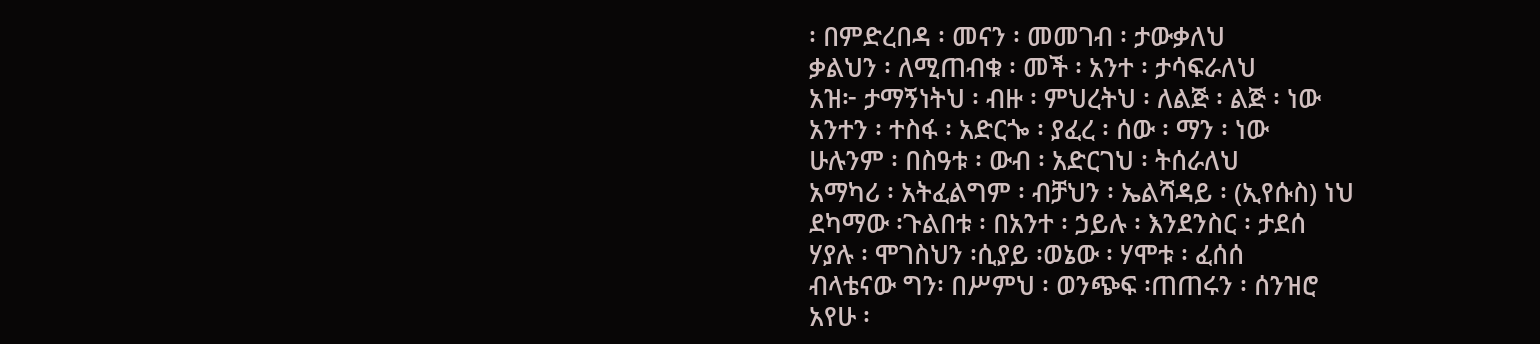፡ በምድረበዳ ፡ መናን ፡ መመገብ ፡ ታውቃለህ
ቃልህን ፡ ለሚጠብቁ ፡ መች ፡ አንተ ፡ ታሳፍራለህ
አዝ፦ ታማኝነትህ ፡ ብዙ ፡ ምህረትህ ፡ ለልጅ ፡ ልጅ ፡ ነው
አንተን ፡ ተስፋ ፡ አድርጐ ፡ ያፈረ ፡ ሰው ፡ ማን ፡ ነው
ሁሉንም ፡ በስዓቱ ፡ ውብ ፡ አድርገህ ፡ ትሰራለህ
አማካሪ ፡ አትፈልግም ፡ ብቻህን ፡ ኤልሻዳይ ፡ (ኢየሱስ) ነህ
ደካማው ፡ጉልበቱ ፡ በአንተ ፡ ኃይሉ ፡ እንደንስር ፡ ታደሰ
ሃያሉ ፡ ሞገስህን ፡ሲያይ ፡ወኔው ፡ ሃሞቱ ፡ ፈሰሰ
ብላቴናው ግን፡ በሥምህ ፡ ወንጭፍ ፡ጠጠሩን ፡ ሰንዝሮ
አየሁ ፡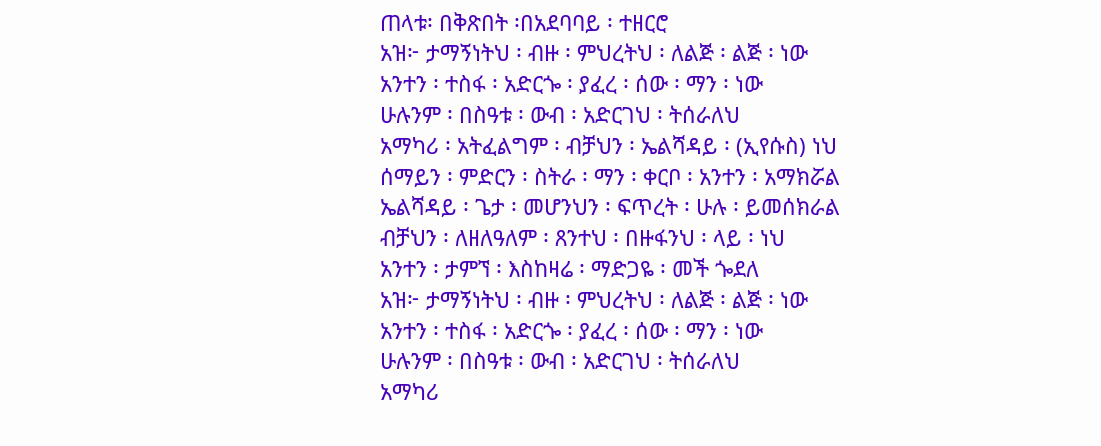ጠላቱ፡ በቅጽበት ፡በአደባባይ ፡ ተዘርሮ
አዝ፦ ታማኝነትህ ፡ ብዙ ፡ ምህረትህ ፡ ለልጅ ፡ ልጅ ፡ ነው
አንተን ፡ ተስፋ ፡ አድርጐ ፡ ያፈረ ፡ ሰው ፡ ማን ፡ ነው
ሁሉንም ፡ በስዓቱ ፡ ውብ ፡ አድርገህ ፡ ትሰራለህ
አማካሪ ፡ አትፈልግም ፡ ብቻህን ፡ ኤልሻዳይ ፡ (ኢየሱስ) ነህ
ሰማይን ፡ ምድርን ፡ ስትራ ፡ ማን ፡ ቀርቦ ፡ አንተን ፡ አማክሯል
ኤልሻዳይ ፡ ጌታ ፡ መሆንህን ፡ ፍጥረት ፡ ሁሉ ፡ ይመሰክራል
ብቻህን ፡ ለዘለዓለም ፡ ጸንተህ ፡ በዙፋንህ ፡ ላይ ፡ ነህ
አንተን ፡ ታምኘ ፡ እስከዛሬ ፡ ማድጋዬ ፡ መች ጐደለ
አዝ፦ ታማኝነትህ ፡ ብዙ ፡ ምህረትህ ፡ ለልጅ ፡ ልጅ ፡ ነው
አንተን ፡ ተስፋ ፡ አድርጐ ፡ ያፈረ ፡ ሰው ፡ ማን ፡ ነው
ሁሉንም ፡ በስዓቱ ፡ ውብ ፡ አድርገህ ፡ ትሰራለህ
አማካሪ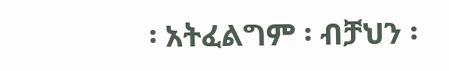፡ አትፈልግም ፡ ብቻህን ፡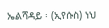ኤልሻዳይ ፡ (ኢየሱስ) ነህ